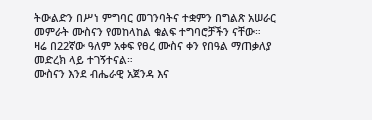ትውልድን በሥነ ምግባር መገንባትና ተቋምን በግልጽ አሠራር መምራት ሙስናን የመከላከል ቁልፍ ተግባሮቻችን ናቸው።
ዛሬ በ22ኛው ዓለም አቀፍ የፀረ ሙስና ቀን የበዓል ማጠቃለያ መድረክ ላይ ተገኝተናል።
ሙስናን እንደ ብሔራዊ አጀንዳ እና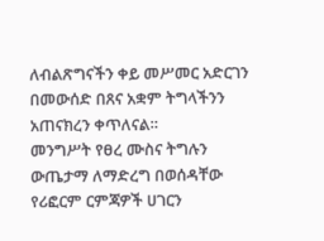ለብልጽግናችን ቀይ መሥመር አድርገን በመውሰድ በጸና አቋም ትግላችንን አጠናክረን ቀጥለናል።
መንግሥት የፀረ ሙስና ትግሉን ውጤታማ ለማድረግ በወሰዳቸው የሪፎርም ርምጃዎች ሀገርን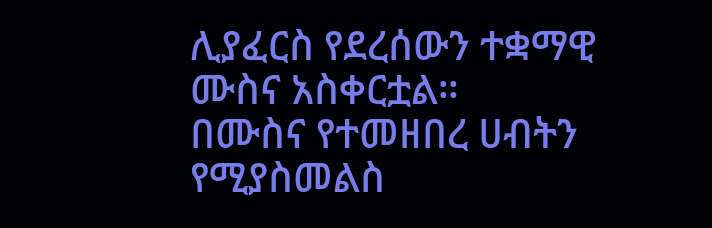ሊያፈርስ የደረሰውን ተቋማዊ ሙስና አስቀርቷል።
በሙስና የተመዘበረ ሀብትን የሚያስመልስ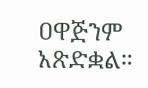ዐዋጅንም አጽድቋል።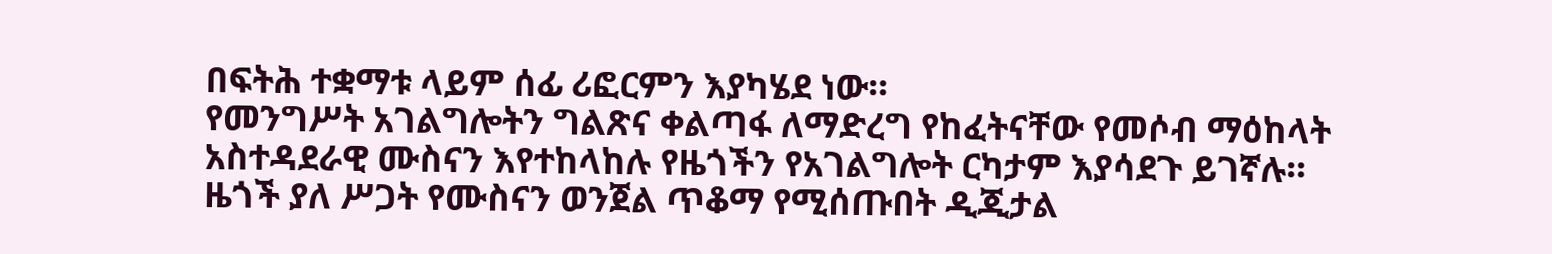በፍትሕ ተቋማቱ ላይም ሰፊ ሪፎርምን እያካሄደ ነው።
የመንግሥት አገልግሎትን ግልጽና ቀልጣፋ ለማድረግ የከፈትናቸው የመሶብ ማዕከላት አስተዳደራዊ ሙስናን እየተከላከሉ የዜጎችን የአገልግሎት ርካታም እያሳደጉ ይገኛሉ።
ዜጎች ያለ ሥጋት የሙስናን ወንጀል ጥቆማ የሚሰጡበት ዲጂታል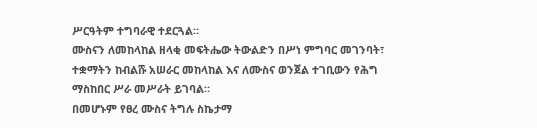ሥርዓትም ተግባራዊ ተደርጓል።
ሙስናን ለመከላከል ዘላቂ መፍትሔው ትውልድን በሥነ ምግባር መገንባት፣ ተቋማትን ከብልሹ አሠራር መከላከል እና ለሙስና ወንጀል ተገቢውን የሕግ ማስከበር ሥራ መሥራት ይገባል።
በመሆኑም የፀረ ሙስና ትግሉ ስኬታማ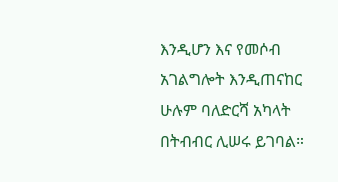እንዲሆን እና የመሶብ አገልግሎት እንዲጠናከር ሁሉም ባለድርሻ አካላት በትብብር ሊሠሩ ይገባል።